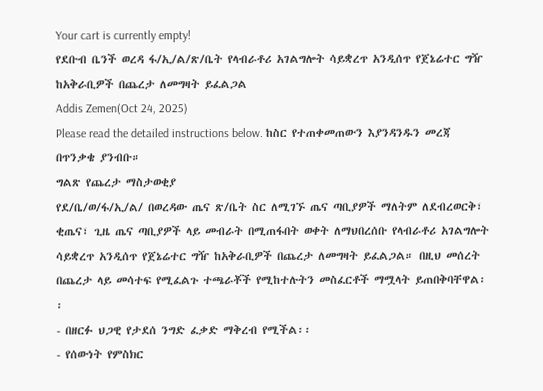Your cart is currently empty!
የደቡብ ቤንች ወረዳ ፋ/ኢ/ል/ጽ/ቤት የላብራቶሪ አገልግሎት ሳይቋረጥ አንዲሰጥ የጀኔሬተር ግዥ ከአቅራቢዎች በጨረታ ለመግዛት ይፈልጋል
Addis Zemen(Oct 24, 2025)
Please read the detailed instructions below. ከስር የተጠቀመጠውን እያንዳንዱን መረጃ በጥንቃቄ ያንብቡ።
ግልጽ የጨረታ ማስታወቂያ
የደ/ቤ/ወ/ፋ/ኢ/ል/ በወረዳው ጤና ጽ/ቤት ስር ለሚገኙ ጤና ጣቢያዎች ማለትም ለደብረወርቅ፣ ቂጤና፣ ጊዜ ጤና ጣቢያዎች ላይ መብራት በሚጠፋበት ወቀት ለማህበረሰቡ የላብራቶሪ አገልግሎት ሳይቋረጥ አንዲሰጥ የጀኔሬተር ግዥ ከአቅራቢዎች በጨረታ ለመግዛት ይፈልጋል። በዚህ መሰረት በጨረታ ላይ መሳተፍ የሚፈልጉ ተጫራቾች የሚከተሉትን መስፈርቶች ማሟላት ይጠበቅባቸዋል፡፡
- በዘርፉ ህጋዊ የታደሰ ንግድ ፈቃድ ማቅረብ የሚችል፡፡
- የሰውነት የምስክር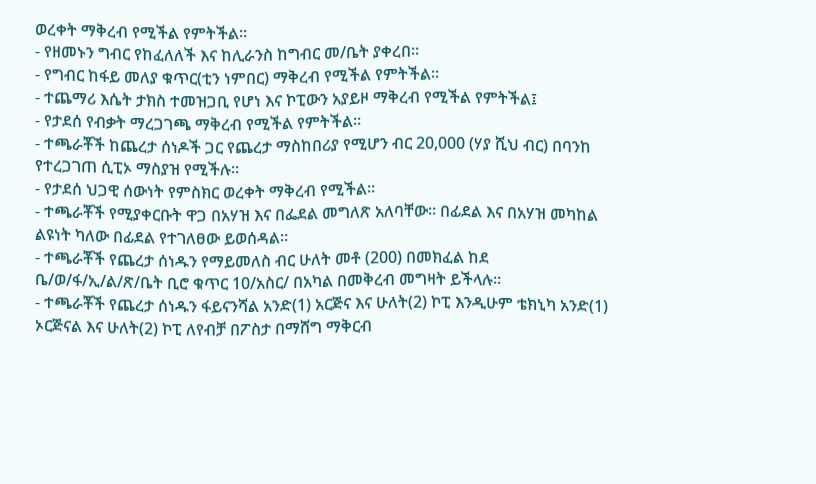ወረቀት ማቅረብ የሚችል የምትችል።
- የዘመኑን ግብር የከፈለለች እና ከሊራንስ ከግብር መ/ቤት ያቀረበ፡፡
- የግብር ከፋይ መለያ ቁጥር(ቲን ነምበር) ማቅረብ የሚችል የምትችል።
- ተጨማሪ እሴት ታክስ ተመዝጋቢ የሆነ እና ኮፒውን አያይዞ ማቅረብ የሚችል የምትችል፤
- የታደሰ የብቃት ማረጋገጫ ማቅረብ የሚችል የምትችል።
- ተጫራቾች ከጨረታ ሰነዶች ጋር የጨረታ ማስከበሪያ የሚሆን ብር 20,000 (ሃያ ሺህ ብር) በባንከ የተረጋገጠ ሲፒኦ ማስያዝ የሚችሉ፡፡
- የታደሰ ህጋዊ ሰውነት የምስክር ወረቀት ማቅረብ የሚችል፡፡
- ተጫራቾች የሚያቀርቡት ዋጋ በአሃዝ እና በፌደል መግለጽ አለባቸው። በፊደል እና በአሃዝ መካከል ልዩነት ካለው በፊደል የተገለፀው ይወሰዳል።
- ተጫራቾች የጨረታ ሰነዱን የማይመለስ ብር ሁለት መቶ (200) በመክፈል ከደ ቤ/ወ/ፋ/ኢ/ል/ጽ/ቤት ቢሮ ቁጥር 10/አስር/ በአካል በመቅረብ መግዛት ይችላሉ።
- ተጫራቾች የጨረታ ሰነዱን ፋይናንሻል አንድ(1) አርጅና እና ሁለት(2) ኮፒ እንዲሁም ቴክኒካ አንድ(1) ኦርጅናል እና ሁለት(2) ኮፒ ለየብቻ በፖስታ በማሸግ ማቅርብ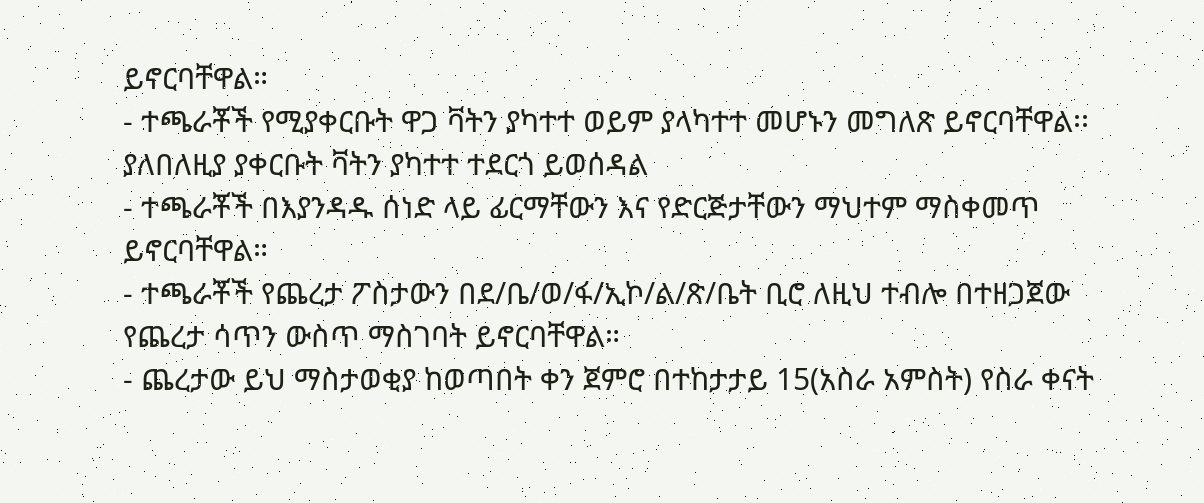ይኖርባቸዋል።
- ተጫራቾች የሚያቀርቡት ዋጋ ቫትን ያካተተ ወይም ያላካተተ መሆኑን መግለጽ ይኖርባቸዋል፡፡ ያለበለዚያ ያቀርቡት ቫትን ያካተተ ተደርጎ ይወሰዳል
- ተጫራቾች በእያንዳዱ ሰነድ ላይ ፊርማቸውን እና የድርጅታቸውን ማህተም ማስቀመጥ ይኖርባቸዋል።
- ተጫራቾች የጨረታ ፖስታውን በደ/ቤ/ወ/ፋ/ኢኮ/ል/ጽ/ቤት ቢሮ ለዚህ ተብሎ በተዘጋጀው የጨረታ ሳጥን ውስጥ ማስገባት ይኖርባቸዋል።
- ጨረታው ይህ ማስታወቂያ ከወጣበት ቀን ጀምሮ በተከታታይ 15(አስራ አምስት) የስራ ቀናት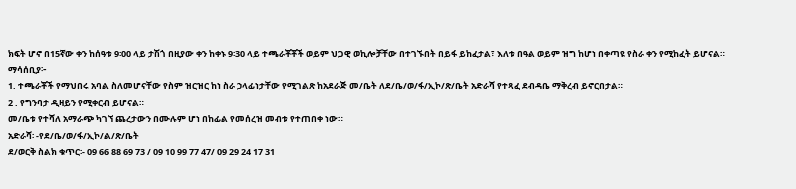ክፍት ሆኖ በ15ኛው ቀን ከሰዓቱ 9፡00 ላይ ታሽጎ በዚያው ቀን ከቀኑ 9፡30 ላይ ተጫራቾቾች ወይም ህጋዊ ወኪሎቻቸው በተገኙበት በይፋ ይከፈታል፣ እለቱ በዓል ወይም ዝግ ከሆነ በቀጣዩ የስራ ቀን የሚከፈት ይሆናል።
ማሳሰቢያ፦
1. ተጫራቾች የማህበሩ አባል ስለመሆናቸው የስም ዝርዝር ከነ ስራ ኃላፊነታቸው የሚገልጽ ከአደራጅ መ/ቤት ለደ/ቤ/ወ/ፋ/ኢኮ/ጽ/ቤት አድራሻ የተጻፈ ደብዳቤ ማቅረብ ይኖርበታል።
2 . የግንባታ ዲዛይን የሚቀርብ ይሆናል።
መ/ቤቱ የተሻለ አማራጭ ካገኘ ጨረታውን በሙሉም ሆነ በከፊል የመሰረዝ መብቱ የተጠበቀ ነው።
አድራሻ፡ -የደ/ቤ/ወ/ፋ/ኢኮ/ል/ጽ/ቤት
ደ/ወርቅ ስልክ ቁጥር፡- 09 66 88 69 73 / 09 10 99 77 47/ 09 29 24 17 31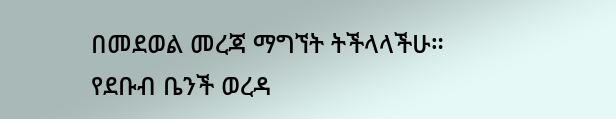በመደወል መረጃ ማግኘት ትችላላችሁ።
የደቡብ ቤንች ወረዳ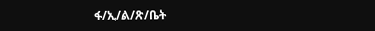ፋ/ኢ/ል/ጽ/ቤት